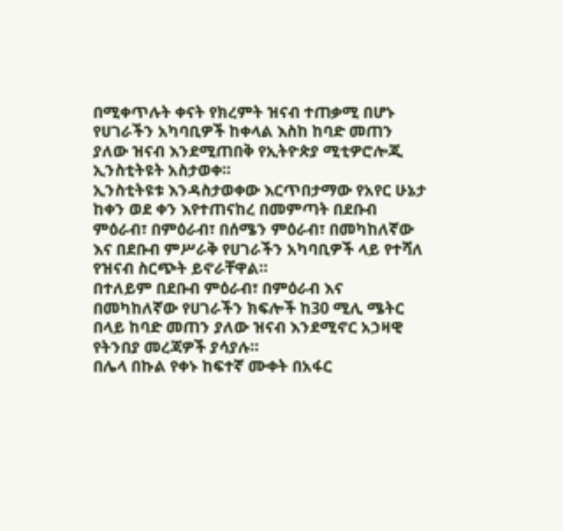በሚቀጥሉት ቀናት የክረምት ዝናብ ተጠቃሚ በሆኑ የሀገራችን አካባቢዎች ከቀላል እስከ ከባድ መጠን ያለው ዝናብ እንደሚጠበቅ የኢትዮጵያ ሚቲዎሮሎጂ ኢንስቲትዩት አስታወቀ።
ኢንስቲትዩቱ እንዳስታወቀው እርጥበታማው የአየር ሁኔታ ከቀን ወደ ቀን እየተጠናከረ በመምጣት በደቡብ ምዕራብ፣ በምዕራብ፣ በሰሜን ምዕራብ፣ በመካከለኛው እና በደቡብ ምሥራቅ የሀገራችን አካባቢዎች ላይ የተሻለ የዝናብ ስርጭት ይኖራቸዋል።
በተለይም በደቡብ ምዕራብ፣ በምዕራብ እና በመካከለኛው የሀገራችን ክፍሎች ከ30 ሚሊ ሜትር በላይ ከባድ መጠን ያለው ዝናብ እንደሚኖር አኃዛዊ የትንበያ መረጃዎች ያሳያሉ።
በሌላ በኩል የቀኑ ከፍተኛ ሙቀት በአፋር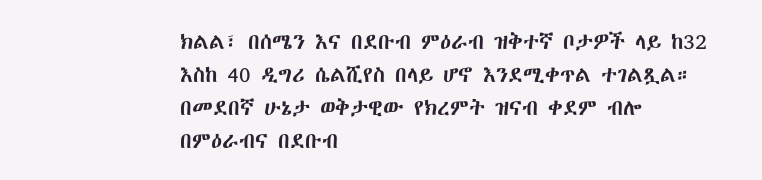ክልል፣ በሰሜን እና በደቡብ ምዕራብ ዝቅተኛ ቦታዎች ላይ ከ32 እስከ 40 ዲግሪ ሴልሺየስ በላይ ሆኖ እንደሚቀጥል ተገልጿል።
በመደበኛ ሁኔታ ወቅታዊው የክረምት ዝናብ ቀደም ብሎ በምዕራብና በደቡብ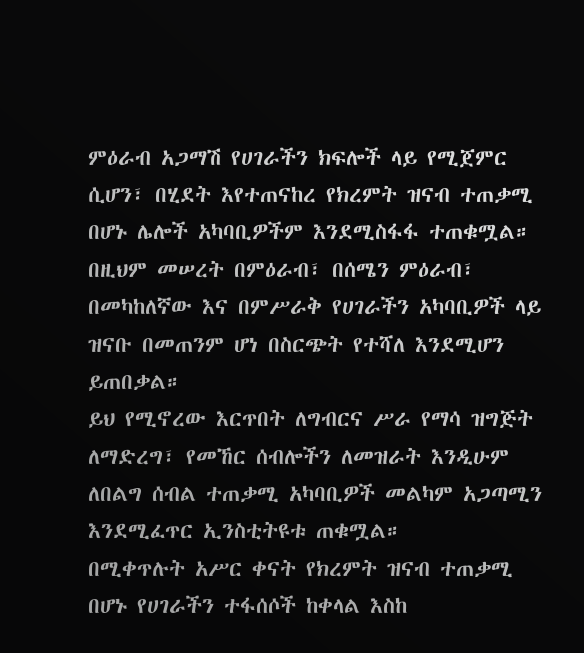ምዕራብ አጋማሽ የሀገራችን ክፍሎች ላይ የሚጀምር ሲሆን፣ በሂደት እየተጠናከረ የክረምት ዝናብ ተጠቃሚ በሆኑ ሌሎች አካባቢዎችም እንደሚስፋፋ ተጠቁሟል።
በዚህም መሠረት በምዕራብ፣ በሰሜን ምዕራብ፣ በመካከለኛው እና በምሥራቅ የሀገራችን አካባቢዎች ላይ ዝናቡ በመጠንም ሆነ በስርጭት የተሻለ እንደሚሆን ይጠበቃል።
ይህ የሚኖረው እርጥበት ለግብርና ሥራ የማሳ ዝግጅት ለማድረግ፣ የመኸር ሰብሎችን ለመዝራት እንዲሁም ለበልግ ሰብል ተጠቃሚ አካባቢዎች መልካም አጋጣሚን እንደሚፈጥር ኢንስቲትዩቱ ጠቁሟል።
በሚቀጥሉት አሥር ቀናት የክረምት ዝናብ ተጠቃሚ በሆኑ የሀገራችን ተፋሰሶች ከቀላል እስከ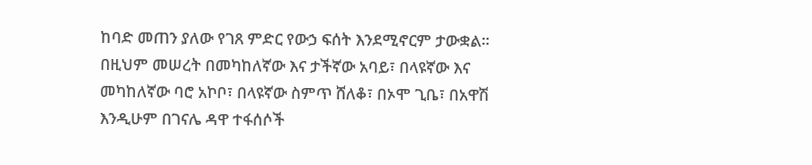ከባድ መጠን ያለው የገጸ ምድር የውኃ ፍሰት እንደሚኖርም ታውቋል።
በዚህም መሠረት በመካከለኛው እና ታችኛው አባይ፣ በላዩኛው እና መካከለኛው ባሮ አኮቦ፣ በላዩኛው ስምጥ ሸለቆ፣ በኦሞ ጊቤ፣ በአዋሽ እንዲሁም በገናሌ ዳዋ ተፋሰሶች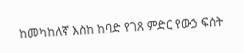ከመካከለኛ እስከ ከባድ የገጸ ምድር የውኃ ፍሰት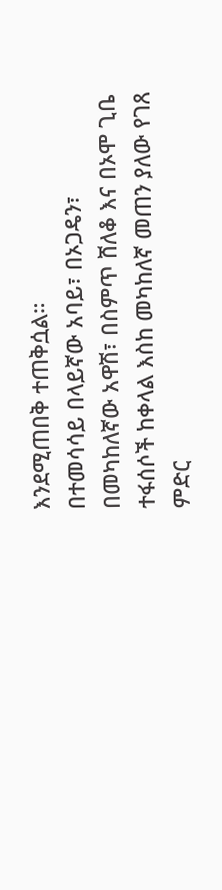እንደሚጠበቅ ተጠቅሷል።
በተመሳሳይ በላይኛው አባይ፣ በኦጋዴን፣ በመካከለኛው አዋሽ፣ በስምጥ ሸለቆ እና በኦሞ ጊቤ ተፋሰሶች ከቀላል እስከ መካከለኛ መጠን ያለው የገጸ ምድር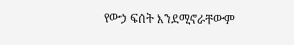የውኃ ፍሰት እንደሚኖራቸውም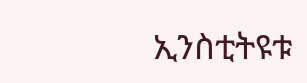ኢንስቲትዩቱ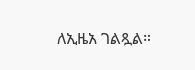ለኢዜአ ገልጿል።